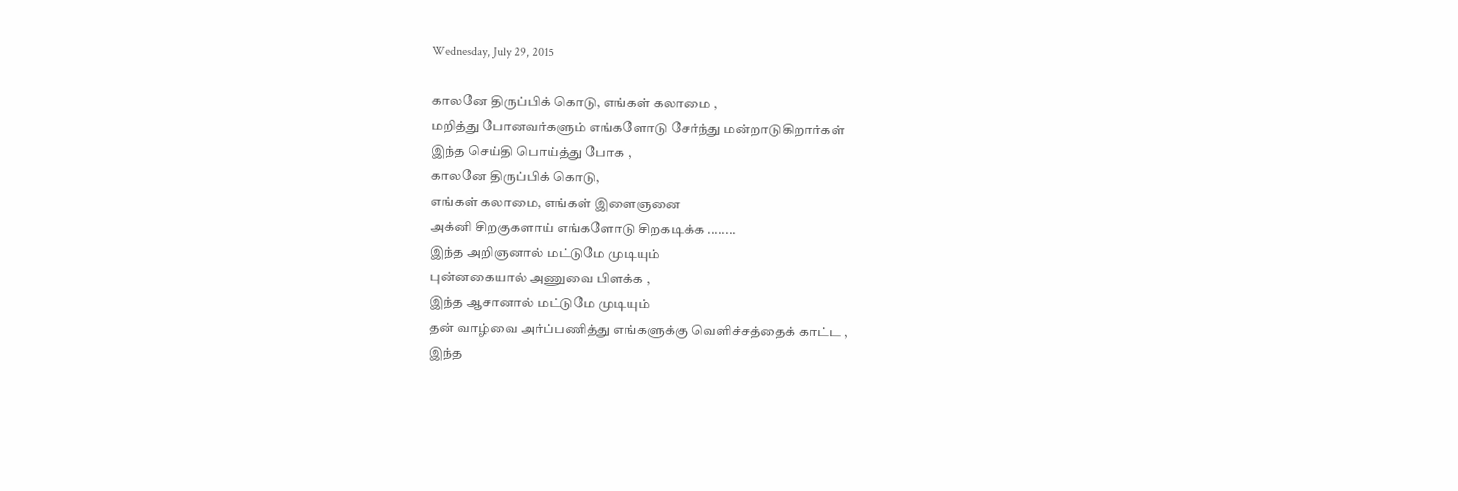Wednesday, July 29, 2015

காலனே திருப்பிக் கொடு, எங்கள் கலாமை ,
மறித்து போனவர்களும் எங்களோடு சேர்ந்து மன்றாடுகிறார்கள்
இந்த செய்தி பொய்த்து போக ,
காலனே திருப்பிக் கொடு,
எங்கள் கலாமை, எங்கள் இளைஞனை
அக்னி சிறகுகளாய் எங்களோடு சிறகடிக்க ........
இந்த அறிஞனால் மட்டுமே முடியும்
புன்னகையால் அணுவை பிளக்க ,
இந்த ஆசானால் மட்டுமே முடியும்
தன் வாழ்வை அர்ப்பணித்து எங்களுக்கு வெளிச்சத்தைக் காட்ட ,
இந்த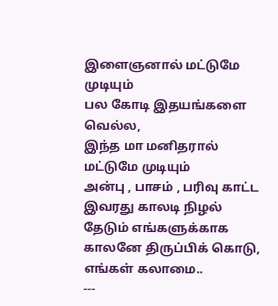இளைஞனால் மட்டுமே முடியும்
பல கோடி இதயங்களை வெல்ல,
இந்த மா மனிதரால் மட்டுமே முடியும்
அன்பு , பாசம் , பரிவு காட்ட
இவரது காலடி நிழல் தேடும் எங்களுக்காக
காலனே திருப்பிக் கொடு, எங்கள் கலாமை..
---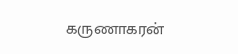கருணாகரன்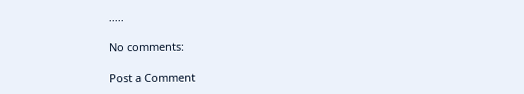.....

No comments:

Post a Comment